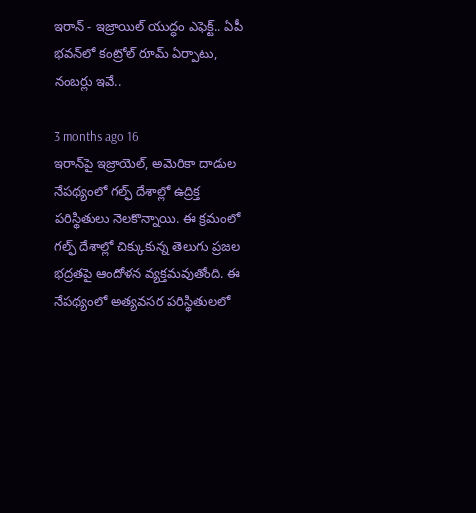ఇరాన్ - ఇజ్రాయిల్ యుద్ధం ఎఫెక్ట్.. ఏపీ భవన్‌లో కంట్రోల్ రూమ్ ఏర్పాటు, నంబర్లు ఇవే..

3 months ago 16
ఇరాన్‌పై ఇజ్రాయెల్, అమెరికా దాడుల నేపథ్యంలో గల్ఫ్ దేశాల్లో ఉద్రిక్త పరిస్థితులు నెలకొన్నాయి. ఈ క్రమంలో గల్ఫ్ దేశాల్లో చిక్కుకున్న తెలుగు ప్రజల భద్రతపై ఆందోళన వ్యక్తమవుతోంది. ఈ నేపథ్యంలో అత్యవసర పరిస్థితులలో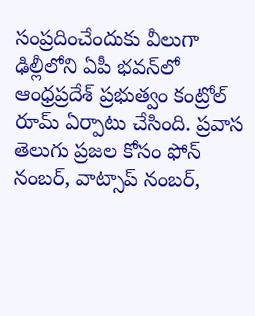సంప్రదించేందుకు వీలుగా ఢిల్లీలోని ఏపీ భవన్‌లో ఆంధ్రప్రదేశ్ ప్రభుత్వం కంట్రోల్ రూమ్ ఏర్పాటు చేసింది. ప్రవాస తెలుగు ప్రజల కోసం ఫోన్ నంబర్, వాట్సాప్ నంబర్,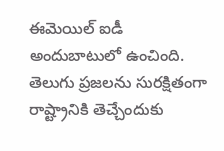ఈమెయిల్ ఐడీ అందుబాటులో ఉంచింది. తెలుగు ప్రజలను సురక్షితంగా రాష్ట్రానికి తెచ్చేందుకు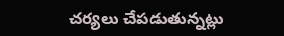చర్యలు చేపడుతున్నట్లు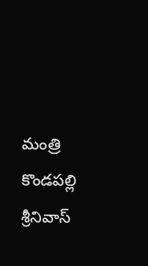మంత్రి కొండపల్లి శ్రీనివాస్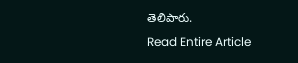తెలిపారు.
Read Entire Article